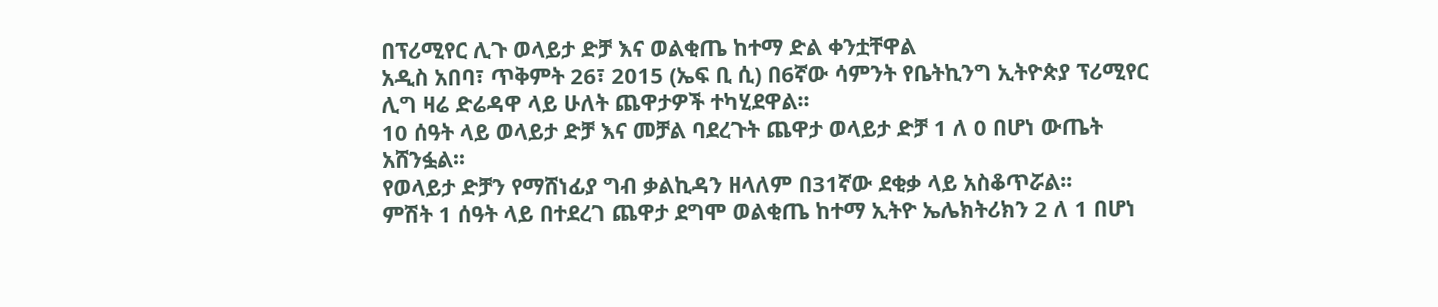በፕሪሚየር ሊጉ ወላይታ ድቻ እና ወልቂጤ ከተማ ድል ቀንቷቸዋል
አዲስ አበባ፣ ጥቅምት 26፣ 2015 (ኤፍ ቢ ሲ) በ6ኛው ሳምንት የቤትኪንግ ኢትዮጵያ ፕሪሚየር ሊግ ዛሬ ድሬዳዋ ላይ ሁለት ጨዋታዎች ተካሂደዋል፡፡
10 ሰዓት ላይ ወላይታ ድቻ እና መቻል ባደረጉት ጨዋታ ወላይታ ድቻ 1 ለ 0 በሆነ ውጤት አሸንፏል፡፡
የወላይታ ድቻን የማሸነፊያ ግብ ቃልኪዳን ዘላለም በ31ኛው ደቂቃ ላይ አስቆጥሯል፡፡
ምሽት 1 ሰዓት ላይ በተደረገ ጨዋታ ደግሞ ወልቂጤ ከተማ ኢትዮ ኤሌክትሪክን 2 ለ 1 በሆነ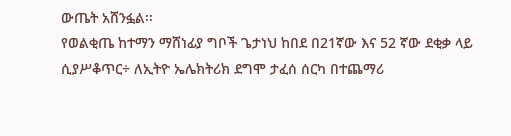ውጤት አሸንፏል፡፡
የወልቂጤ ከተማን ማሸነፊያ ግቦች ጌታነህ ከበደ በ21ኛው እና 52 ኛው ደቂቃ ላይ ሲያሥቆጥር÷ ለኢትዮ ኤሌክትሪክ ደግሞ ታፈሰ ሰርካ በተጨማሪ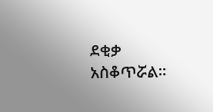ደቂቃ አስቆጥሯል፡፡